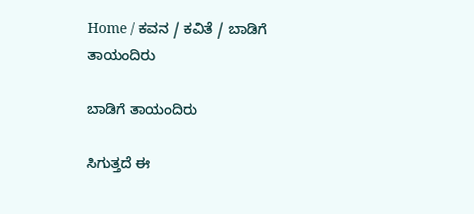Home / ಕವನ / ಕವಿತೆ / ಬಾಡಿಗೆ ತಾಯಂದಿರು

ಬಾಡಿಗೆ ತಾಯಂದಿರು

ಸಿಗುತ್ತದೆ ಈ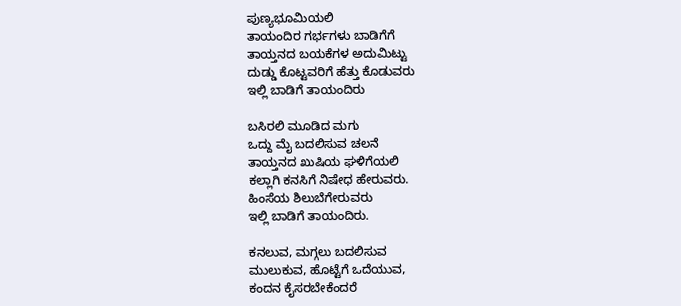ಪುಣ್ಯಭೂಮಿಯಲಿ
ತಾಯಂದಿರ ಗರ್ಭಗಳು ಬಾಡಿಗೆಗೆ
ತಾಯ್ತನದ ಬಯಕೆಗಳ ಅದುಮಿಟ್ಟು
ದುಡ್ಡು ಕೊಟ್ಟವರಿಗೆ ಹೆತ್ತು ಕೊಡುವರು
ಇಲ್ಲಿ ಬಾಡಿಗೆ ತಾಯಂದಿರು

ಬಸಿರಲಿ ಮೂಡಿದ ಮಗು
ಒದ್ದು ಮೈ ಬದಲಿಸುವ ಚಲನೆ
ತಾಯ್ತನದ ಖುಷಿಯ ಘಳಿಗೆಯಲಿ
ಕಲ್ಲಾಗಿ ಕನಸಿಗೆ ನಿಷೇಧ ಹೇರುವರು.
ಹಿಂಸೆಯ ಶಿಲುಬೆಗೇರುವರು
ಇಲ್ಲಿ ಬಾಡಿಗೆ ತಾಯಂದಿರು.

ಕನಲುವ, ಮಗ್ಗಲು ಬದಲಿಸುವ
ಮುಲುಕುವ, ಹೊಟ್ಟೆಗೆ ಒದೆಯುವ,
ಕಂದನ ಕೈಸರಬೇಕೆಂದರೆ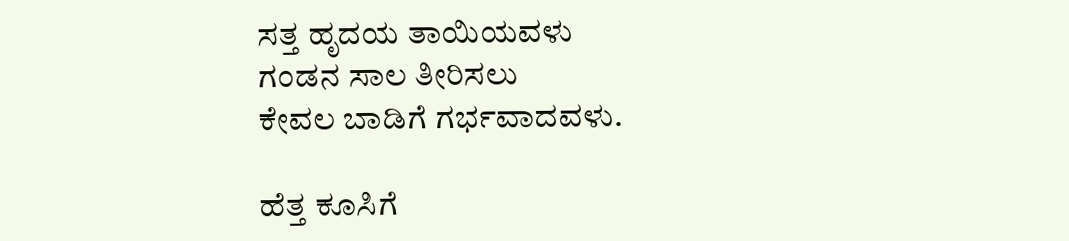ಸತ್ತ ಹೃದಯ ತಾಯಿಯವಳು
ಗಂಡನ ಸಾಲ ತೀರಿಸಲು
ಕೇವಲ ಬಾಡಿಗೆ ಗರ್ಭವಾದವಳು.

ಹೆತ್ತ ಕೂಸಿಗೆ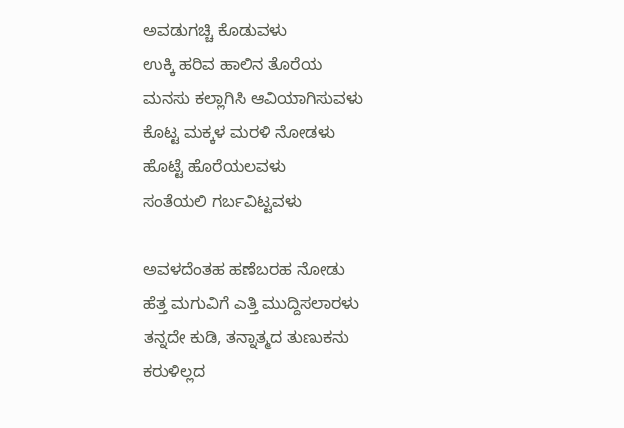ಅವಡುಗಚ್ಚಿ ಕೊಡುವಳು
ಉಕ್ಕಿ ಹರಿವ ಹಾಲಿನ ತೊರೆಯ
ಮನಸು ಕಲ್ಲಾಗಿಸಿ ಆವಿಯಾಗಿಸುವಳು
ಕೊಟ್ಟ ಮಕ್ಕಳ ಮರಳಿ ನೋಡಳು
ಹೊಟ್ಟೆ ಹೊರೆಯಲವಳು
ಸಂತೆಯಲಿ ಗರ್ಬವಿಟ್ಟವಳು

ಅವಳದೆಂತಹ ಹಣೆಬರಹ ನೋಡು
ಹೆತ್ತ ಮಗುವಿಗೆ ಎತ್ತಿ ಮುದ್ದಿಸಲಾರಳು
ತನ್ನದೇ ಕುಡಿ, ತನ್ನಾತ್ಮದ ತುಣುಕನು
ಕರುಳಿಲ್ಲದ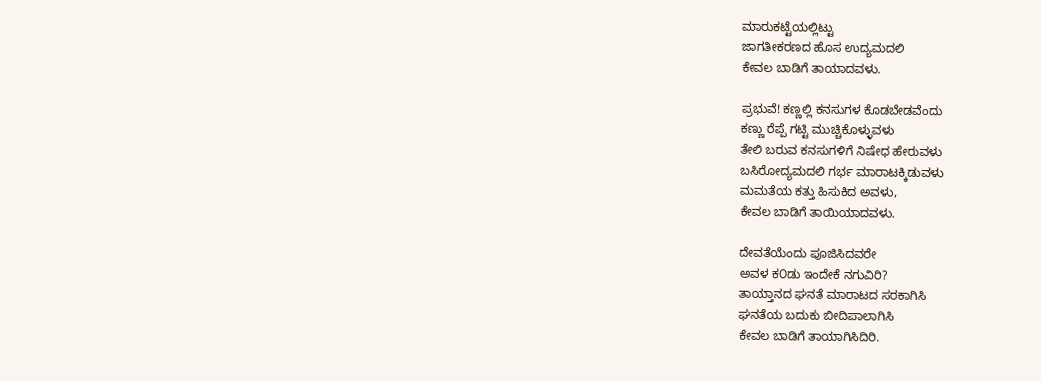ಮಾರುಕಟ್ಟೆಯಲ್ಲಿಟ್ಟು
ಜಾಗತೀಕರಣದ ಹೊಸ ಉದ್ಯಮದಲಿ
ಕೇವಲ ಬಾಡಿಗೆ ತಾಯಾದವಳು.

ಪ್ರಭುವೆ! ಕಣ್ಣಲ್ಲಿ ಕನಸುಗಳ ಕೊಡಬೇಡವೆಂದು
ಕಣ್ಣು ರೆಪ್ಪೆ ಗಟ್ಟಿ ಮುಚ್ಚಿಕೊಳ್ಳುವಳು
ತೇಲಿ ಬರುವ ಕನಸುಗಳಿಗೆ ನಿಷೇಧ ಹೇರುವಳು
ಬಸಿರೋದ್ಯಮದಲಿ ಗರ್ಭ ಮಾರಾಟಕ್ಕಿಡುವಳು
ಮಮತೆಯ ಕತ್ತು ಹಿಸುಕಿದ ಅವಳು,
ಕೇವಲ ಬಾಡಿಗೆ ತಾಯಿಯಾದವಳು.

ದೇವತೆಯೆಂದು ಪೂಜಿಸಿದವರೇ
ಅವಳ ಕ೦ಡು ಇಂದೇಕೆ ನಗುವಿರಿ?
ತಾಯ್ತಾನದ ಘನತೆ ಮಾರಾಟದ ಸರಕಾಗಿಸಿ
ಘನತೆಯ ಬದುಕು ಬೀದಿಪಾಲಾಗಿಸಿ
ಕೇವಲ ಬಾಡಿಗೆ ತಾಯಾಗಿಸಿದಿರಿ.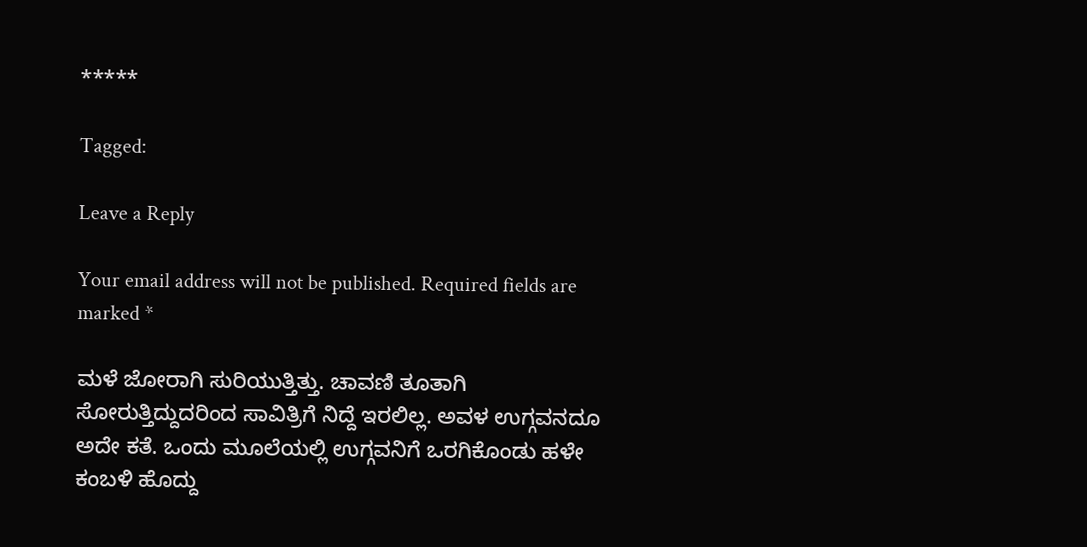*****

Tagged:

Leave a Reply

Your email address will not be published. Required fields are marked *

ಮಳೆ ಜೋರಾಗಿ ಸುರಿಯುತ್ತಿತ್ತು. ಚಾವಣಿ ತೂತಾಗಿ ಸೋರುತ್ತಿದ್ದುದರಿಂದ ಸಾವಿತ್ರಿಗೆ ನಿದ್ದೆ ಇರಲಿಲ್ಲ. ಅವಳ ಉಗ್ಗವನದೂ ಅದೇ ಕತೆ. ಒಂದು ಮೂಲೆಯಲ್ಲಿ ಉಗ್ಗವನಿಗೆ ಒರಗಿಕೊಂಡು ಹಳೇ ಕಂಬಳಿ ಹೊದ್ದು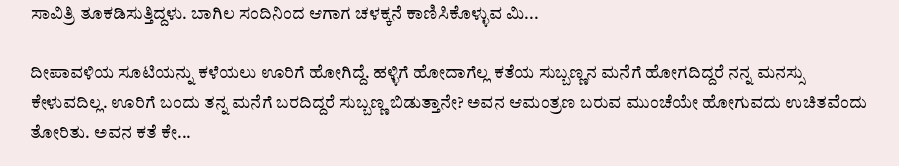ಸಾವಿತ್ರಿ ತೂಕಡಿಸುತ್ತಿದ್ದಳು. ಬಾಗಿಲ ಸಂದಿನಿಂದ ಆಗಾಗ ಚಳಕ್ಕನೆ ಕಾಣಿಸಿಕೊಳ್ಳುವ ಮಿ...

ದೀಪಾವಳಿಯ ಸೂಟಿಯನ್ನು ಕಳೆಯಲು ಊರಿಗೆ ಹೋಗಿದ್ದೆ. ಹಳ್ಳಿಗೆ ಹೋದಾಗೆಲ್ಲ ಕತೆಯ ಸುಬ್ಬಣ್ಣನ ಮನೆಗೆ ಹೋಗದಿದ್ದರೆ ನನ್ನ ಮನಸ್ಸು ಕೇಳುವದಿಲ್ಲ. ಊರಿಗೆ ಬಂದು ತನ್ನ ಮನೆಗೆ ಬರದಿದ್ದರೆ ಸುಬ್ಬಣ್ಣ ಬಿಡುತ್ತಾನೇ? ಅವನ ಆಮಂತ್ರಣ ಬರುವ ಮುಂಚೆಯೇ ಹೋಗುವದು ಉಚಿತವೆಂದು ತೋರಿತು. ಅವನ ಕತೆ ಕೇ...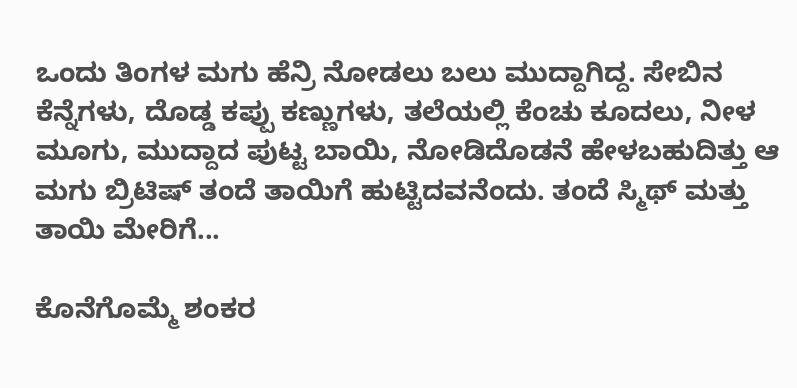ಒಂದು ತಿಂಗಳ ಮಗು ಹೆನ್ರಿ ನೋಡಲು ಬಲು ಮುದ್ದಾಗಿದ್ದ. ಸೇಬಿನ ಕೆನ್ನೆಗಳು, ದೊಡ್ಡ ಕಪ್ಪು ಕಣ್ಣುಗಳು, ತಲೆಯಲ್ಲಿ ಕೆಂಚು ಕೂದಲು, ನೀಳ ಮೂಗು, ಮುದ್ದಾದ ಪುಟ್ಟ ಬಾಯಿ, ನೋಡಿದೊಡನೆ ಹೇಳಬಹುದಿತ್ತು ಆ ಮಗು ಬ್ರಿಟಿಷ್ ತಂದೆ ತಾಯಿಗೆ ಹುಟ್ಟಿದವನೆಂದು. ತಂದೆ ಸ್ಮಿಥ್ ಮತ್ತು ತಾಯಿ ಮೇರಿಗೆ...

ಕೊನೆಗೊಮ್ಮೆ ಶಂಕರ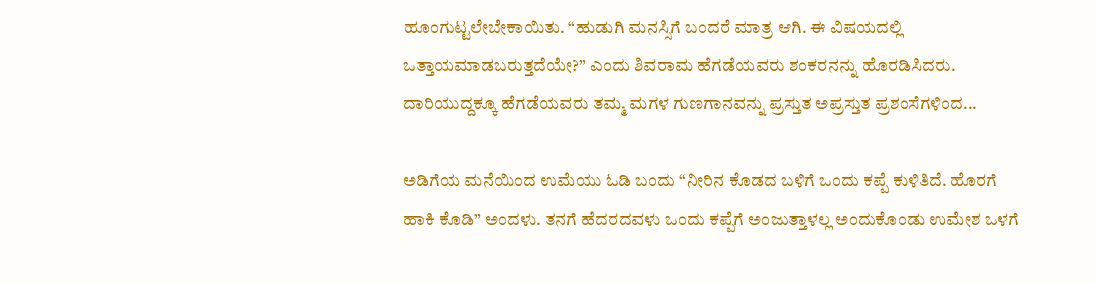ಹೂಂಗುಟ್ಟಲೇಬೇಕಾಯಿತು. “ಹುಡುಗಿ ಮನಸ್ಸಿಗೆ ಬಂದರೆ ಮಾತ್ರ ಆಗಿ. ಈ ವಿಷಯದಲ್ಲಿ ಒತ್ತಾಯಮಾಡಬರುತ್ತದೆಯೇ?” ಎಂದು ಶಿವರಾಮ ಹೆಗಡೆಯವರು ಶಂಕರನನ್ನು ಹೊರಡಿಸಿದರು. ದಾರಿಯುದ್ದಕ್ಕೂ ಹೆಗಡೆಯವರು ತಮ್ಮ ಮಗಳ ಗುಣಗಾನವನ್ನು ಪ್ರಸ್ತುತ ಅಪ್ರಸ್ತುತ ಪ್ರಶಂಸೆಗಳಿಂದ...

ಅಡಿಗೆಯ ಮನೆಯಿಂದ ಉಮೆಯು ಓಡಿ ಬಂದು “ನೀರಿನ ಕೊಡದ ಬಳಿಗೆ ಒಂದು ಕಪ್ಪೆ ಕುಳಿತಿದೆ. ಹೊರಗೆ ಹಾಕಿ ಕೊಡಿ” ಅಂದಳು. ತನಗೆ ಹೆದರದವಳು ಒಂದು ಕಪ್ಪೆಗೆ ಅಂಜುತ್ತಾಳಲ್ಲ ಅಂದುಕೊಂಡು ಉಮೇಶ ಒಳಗೆ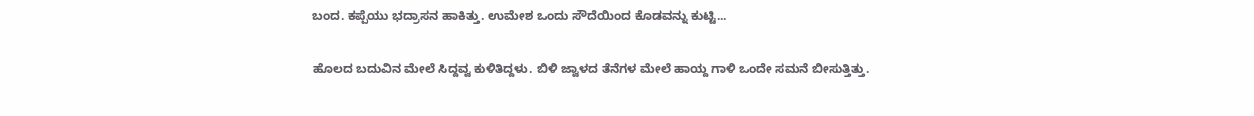ಬಂದ. ಕಪ್ಪೆಯು ಭದ್ರಾಸನ ಹಾಕಿತ್ತು. ಉಮೇಶ ಒಂದು ಸೌದೆಯಿಂದ ಕೊಡವನ್ನು ಕುಟ್ಟಿ...

ಹೊಲದ ಬದುವಿನ ಮೇಲೆ ಸಿದ್ದವ್ವ ಕುಳಿತಿದ್ದಳು. ಬಿಳಿ ಜ್ವಾಳದ ತೆನೆಗಳ ಮೇಲೆ ಹಾಯ್ದ ಗಾಳಿ ಒಂದೇ ಸಮನೆ ಬೀಸುತ್ತಿತ್ತು.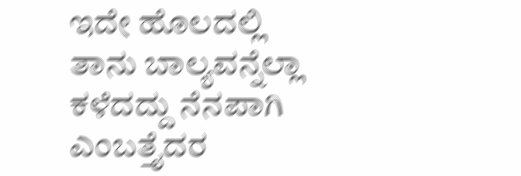ಇದೇ ಹೊಲದಲ್ಲಿ ತಾನು ಬಾಲ್ಯವನ್ನೆಲ್ಲಾ ಕಳೆದದ್ದು ನೆನಪಾಗಿ ಎಂಬತ್ತೈದರ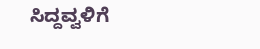ಸಿದ್ದವ್ವಳಿಗೆ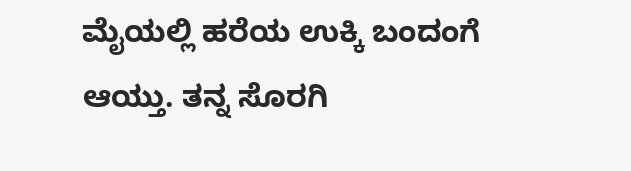ಮೈಯಲ್ಲಿ ಹರೆಯ ಉಕ್ಕಿ ಬಂದಂಗೆ ಆಯ್ತು. ತನ್ನ ಸೊರಗಿ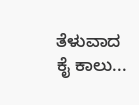ತೆಳುವಾದ ಕೈ ಕಾಲು...